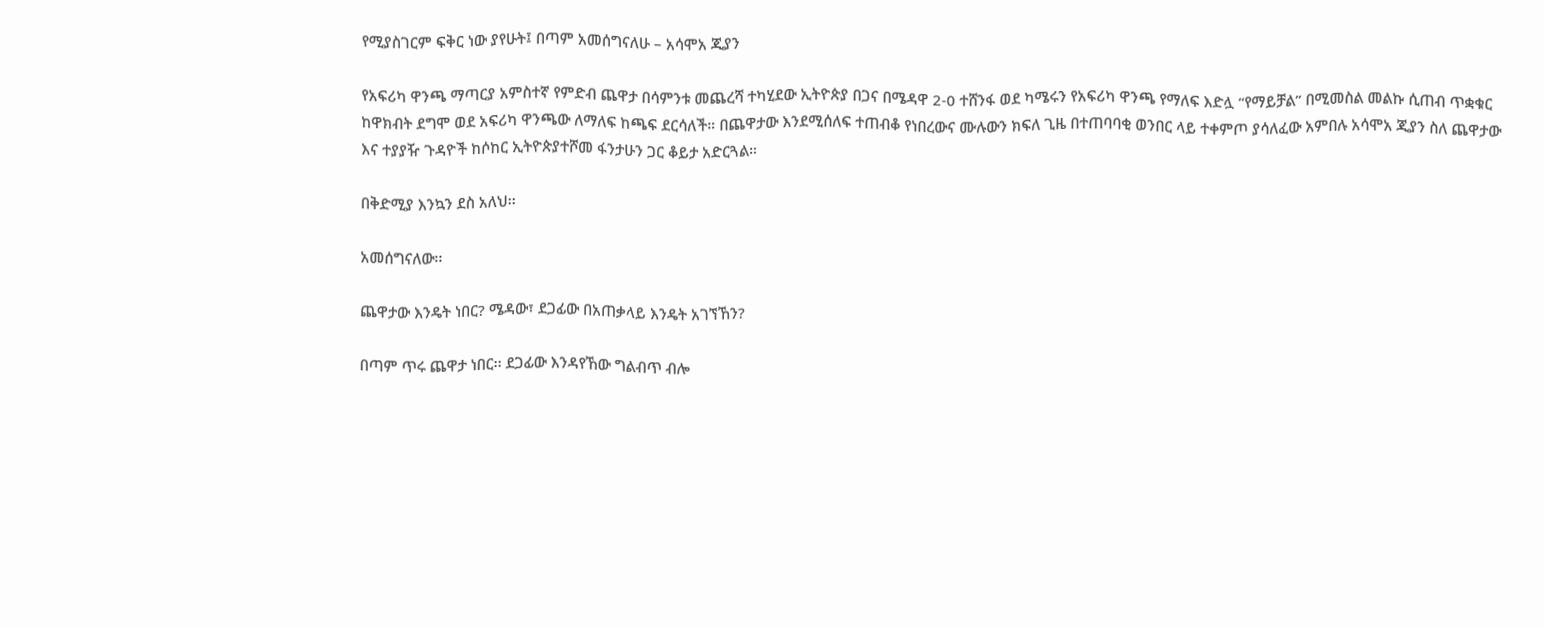የሚያስገርም ፍቅር ነው ያየሁት፤ በጣም አመሰግናለሁ – አሳሞአ ጂያን

የአፍሪካ ዋንጫ ማጣርያ አምስተኛ የምድብ ጨዋታ በሳምንቱ መጨረሻ ተካሂደው ኢትዮጵያ በጋና በሜዳዋ 2-0 ተሸንፋ ወደ ካሜሩን የአፍሪካ ዋንጫ የማለፍ እድሏ “የማይቻል” በሚመስል መልኩ ሲጠብ ጥቋቁር ከዋክብት ደግሞ ወደ አፍሪካ ዋንጫው ለማለፍ ከጫፍ ደርሳለች። በጨዋታው እንደሚሰለፍ ተጠብቆ የነበረውና ሙሉውን ክፍለ ጊዜ በተጠባባቂ ወንበር ላይ ተቀምጦ ያሳለፈው አምበሉ አሳሞአ ጂያን ስለ ጨዋታው እና ተያያዥ ጉዳዮች ከሶከር ኢትዮጵያተሾመ ፋንታሁን ጋር ቆይታ አድርጓል።

በቅድሚያ እንኳን ደስ አለህ፡፡

አመሰግናለው፡፡

ጨዋታው እንዴት ነበር? ሜዳው፣ ደጋፊው በአጠቃላይ እንዴት አገኘኸን?

በጣም ጥሩ ጨዋታ ነበር፡፡ ደጋፊው እንዳየኸው ግልብጥ ብሎ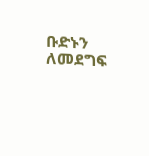ቡድኑን ለመደግፍ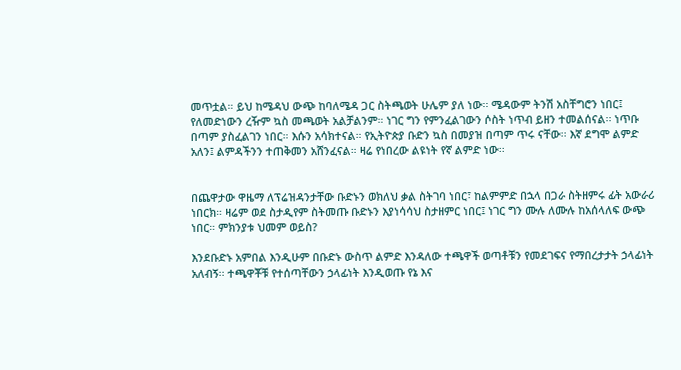መጥቷል። ይህ ከሜዳህ ውጭ ከባለሜዳ ጋር ስትጫወት ሁሌም ያለ ነው፡፡ ሜዳውም ትንሽ አስቸግሮን ነበር፤ የለመድነውን ረዥም ኳስ መጫወት አልቻልንም። ነገር ግን የምንፈልገውን ሶስት ነጥብ ይዘን ተመልሰናል፡፡ ነጥቡ በጣም ያስፈልገን ነበር። እሱን አሳክተናል። የኢትዮጵያ ቡድን ኳስ በመያዝ በጣም ጥሩ ናቸው፡፡ እኛ ደግሞ ልምድ አለን፤ ልምዳችንን ተጠቅመን አሸንፈናል። ዛሬ የነበረው ልዩነት የኛ ልምድ ነው፡፡


በጨዋታው ዋዜማ ለፕሬዝዳንታቸው ቡድኑን ወክለህ ቃል ስትገባ ነበር፣ ከልምምድ በኋላ በጋራ ስትዘምሩ ፊት አውራሪ ነበርክ። ዛሬም ወደ ስታዲየም ስትመጡ ቡድኑን እያነሳሳህ ስታዘምር ነበር፤ ነገር ግን ሙሉ ለሙሉ ከአሰላለፍ ውጭ ነበር። ምክንያቱ ህመም ወይስ?

እንደቡድኑ አምበል እንዲሁም በቡድኑ ውስጥ ልምድ እንዳለው ተጫዋች ወጣቶቹን የመደገፍና የማበረታታት ኃላፊነት አለብኝ፡፡ ተጫዋቾቹ የተሰጣቸውን ኃላፊነት እንዲወጡ የኔ እና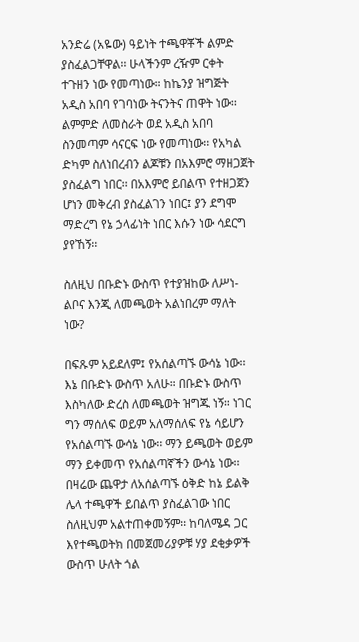አንድሬ (አዬው) ዓይነት ተጫዋቾች ልምድ ያስፈልጋቸዋል፡፡ ሁላችንም ረዥም ርቀት ተጉዘን ነው የመጣነው። ከኬንያ ዝግጅት አዲስ አበባ የገባነው ትናንትና ጠዋት ነው፡፡ ልምምድ ለመስራት ወደ አዲስ አበባ ስንመጣም ሳናርፍ ነው የመጣነው፡፡ የአካል ድካም ስለነበረብን ልጆቹን በአእምሮ ማዘጋጀት ያስፈልግ ነበር፡፡ በአእምሮ ይበልጥ የተዘጋጀን ሆነን መቅረብ ያስፈልገን ነበር፤ ያን ደግሞ ማድረግ የኔ ኃላፊነት ነበር እሱን ነው ሳደርግ ያየኸኝ፡፡

ስለዚህ በቡድኑ ውስጥ የተያዝከው ለሥነ-ልቦና እንጂ ለመጫወት አልነበረም ማለት ነው?

በፍጹም አይደለም፤ የአሰልጣኙ ውሳኔ ነው፡፡ እኔ በቡድኑ ውስጥ አለሁ። በቡድኑ ውስጥ እስካለው ድረስ ለመጫወት ዝግጁ ነኝ። ነገር ግን ማሰለፍ ወይም አለማሰለፍ የኔ ሳይሆን የአሰልጣኙ ውሳኔ ነው፡፡ ማን ይጫወት ወይም ማን ይቀመጥ የአሰልጣኛችን ውሳኔ ነው፡፡ በዛሬው ጨዋታ ለአሰልጣኙ ዕቅድ ከኔ ይልቅ ሌላ ተጫዋች ይበልጥ ያስፈልገው ነበር ስለዚህም አልተጠቀመኝም፡፡ ከባለሜዳ ጋር እየተጫወትክ በመጀመሪያዎቹ ሃያ ደቂቃዎች ውስጥ ሁለት ጎል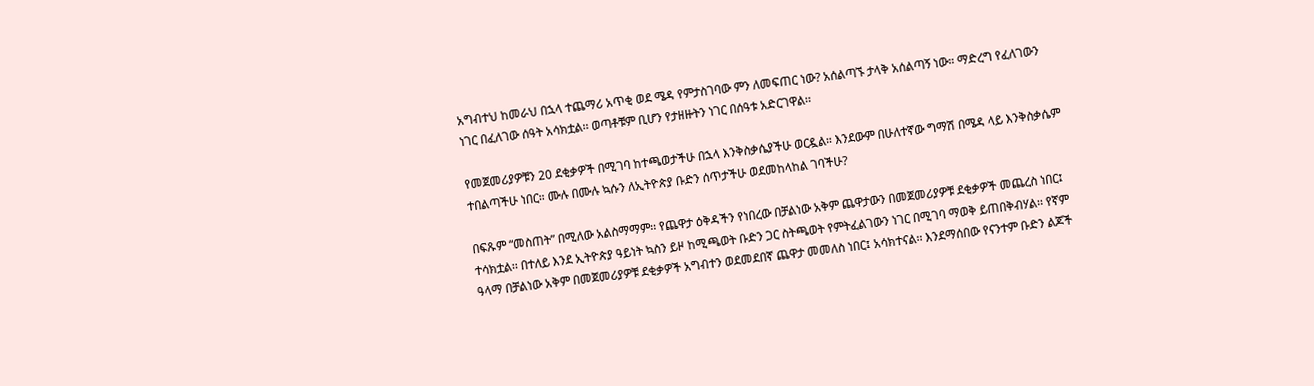አግብተህ ከመራህ በኋላ ተጨማሪ አጥቂ ወደ ሜዳ የምታስገባው ምን ለመፍጠር ነው? አሰልጣኙ ታላቅ አሰልጣኝ ነው። ማድረግ የፈለገውን ነገር በፈለገው ሰዓት አሳክቷል፡፡ ወጣቶቹም ቢሆን የታዘዙትን ነገር በሰዓቱ አድርገዋል፡፡

የመጀመሪያዎቹን 20 ደቂቃዎች በሚገባ ከተጫወታችሁ በኋላ እንቅስቃሴያችሁ ወርዷል። እንደውም በሁለተኛው ግማሽ በሜዳ ላይ እንቅስቃሴም ተበልጣችሁ ነበር። ሙሉ በሙሉ ኳሱን ለኢትዮጵያ ቡድን ሰጥታችሁ ወደመከላከል ገባችሁ?

በፍጹም “መስጠት” በሚለው አልስማማም፡፡ የጨዋታ ዕቅዳችን የነበረው በቻልነው አቅም ጨዋታውን በመጀመሪያዎቹ ደቂቃዎች መጨረስ ነበር፤ ተሳክቷል፡፡ በተለይ እንደ ኢትዮጵያ ዓይነት ኳስን ይዞ ከሚጫወት ቡድን ጋር ስትጫወት የምትፈልገውን ነገር በሚገባ ማወቅ ይጠበቅብሃል፡፡ የኛም ዓላማ በቻልነው አቅም በመጀመሪያዎቹ ደቂቃዎች አግብተን ወደመደበኛ ጨዋታ መመለስ ነበር፤ አሳክተናል፡፡ እንደማሰበው የናንተም ቡድን ልጆች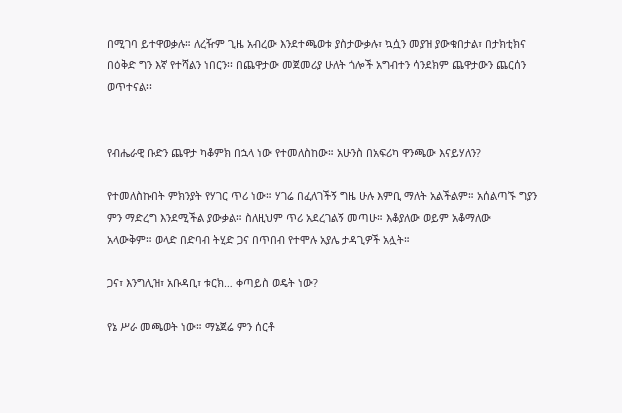በሚገባ ይተዋወቃሉ። ለረዥም ጊዜ አብረው እንደተጫወቱ ያስታውቃሉ፣ ኳሷን መያዝ ያውቁበታል፣ በታክቲክና በዕቅድ ግን እኛ የተሻልን ነበርን፡፡ በጨዋታው መጀመሪያ ሁለት ጎሎች አግብተን ሳንደክም ጨዋታውን ጨርሰን ወጥተናል፡፡


የብሔራዊ ቡድን ጨዋታ ካቆምክ በኋላ ነው የተመለስከው። አሁንስ በአፍሪካ ዋንጫው እናይሃለን?

የተመለስኩበት ምክንያት የሃገር ጥሪ ነው። ሃገሬ በፈለገችኝ ግዜ ሁሉ እምቢ ማለት አልችልም። አሰልጣኙ ግያን ምን ማድረግ እንደሚችል ያውቃል። ስለዚህም ጥሪ አደረገልኝ መጣሁ። እቆያለው ወይም አቆማለው አላውቅም። ወላድ በድባብ ትሂድ ጋና በጥበብ የተሞሉ አያሌ ታዳጊዎች አሏት።

ጋና፣ እንግሊዝ፣ አቡዳቢ፣ ቱርክ… ቀጣይስ ወዴት ነው?

የኔ ሥራ መጫወት ነው። ማኔጀሬ ምን ሰርቶ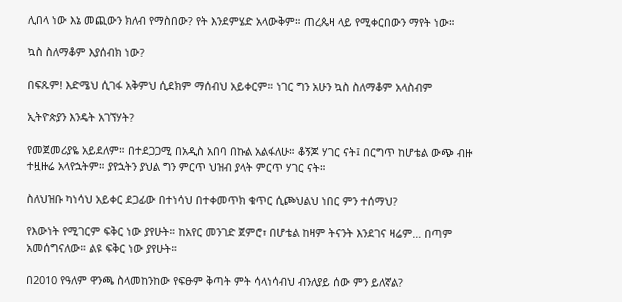ሊበላ ነው እኔ መጪውን ክለብ የማስበው? የት እንደምሄድ አላውቅም። ጠረጴዛ ላይ የሚቀርበውን ማየት ነው።

ኳስ ስለማቆም እያሰብክ ነው?

በፍጹም! እድሜህ ሲገፋ አቅምህ ሲደክም ማሰብህ አይቀርም። ነገር ግን አሁን ኳስ ስለማቆም አላስብም

ኢትዮጵያን እንዴት አገኘሃት?

የመጀመሪያዬ አይደለም። በተደጋጋሚ በአዲስ አበባ በኩል አልፋለሁ። ቆኝጆ ሃገር ናት፤ በርግጥ ከሆቴል ውጭ ብዙ ተዟዙሬ አላየኋትም። ያየኋትን ያህል ግን ምርጥ ህዝብ ያላት ምርጥ ሃገር ናት።

ስለህዝቡ ካነሳህ አይቀር ደጋፊው በተነሳህ በተቀመጥክ ቁጥር ሲጮህልህ ነበር ምን ተሰማህ?

የእውነት የሚገርም ፍቅር ነው ያየሁት። ከአየር መንገድ ጀምሮ፣ በሆቴል ከዛም ትናንት እንደገና ዛሬም… በጣም አመሰግናለው። ልዩ ፍቅር ነው ያየሁት።

በ2010 የዓለም ዋንጫ ስላመከንከው የፍፁም ቅጣት ምት ሳላነሳብህ ብንለያይ ሰው ምን ይለኛል?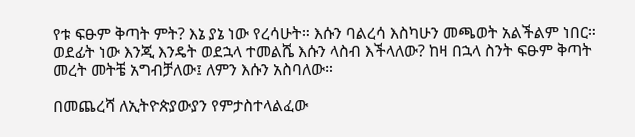የቱ ፍፁም ቅጣት ምት? እኔ ያኔ ነው የረሳሁት። እሱን ባልረሳ እስካሁን መጫወት አልችልም ነበር። ወደፊት ነው እንጂ እንዴት ወደኋላ ተመልሼ እሱን ላስብ እችላለው? ከዛ በኋላ ስንት ፍፁም ቅጣት መረት መትቼ አግብቻለው፤ ለምን እሱን አስባለው።

በመጨረሻ ለኢትዮጵያውያን የምታስተላልፈው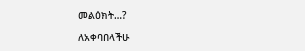መልዕክት…?

ለአቀባበላችሁ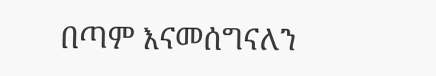በጣም እናመሰግናለን